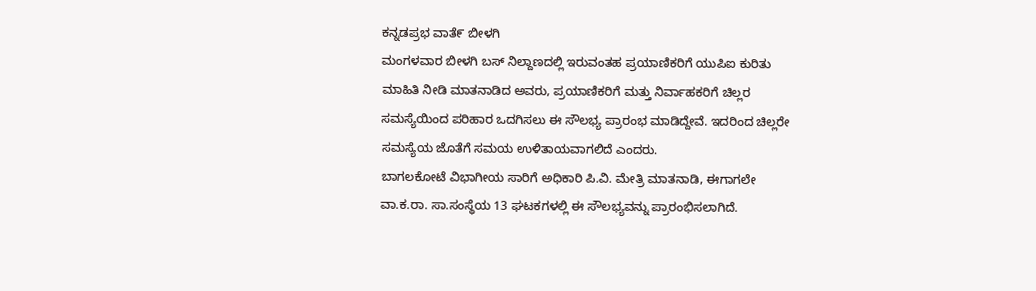ಕನ್ನಡಪ್ರಭ ವಾತೆ೯ ಬೀಳಗಿ
ಮಂಗಳವಾರ ಬೀಳಗಿ ಬಸ್ ನಿಲ್ದಾಣದಲ್ಲಿ ಇರುವಂತಹ ಪ್ರಯಾಣಿಕರಿಗೆ ಯುಪಿಐ ಕುರಿತು ಮಾಹಿತಿ ನೀಡಿ ಮಾತನಾಡಿದ ಅವರು, ಪ್ರಯಾಣಿಕರಿಗೆ ಮತ್ತು ನಿರ್ವಾಹಕರಿಗೆ ಚಿಲ್ಲರ ಸಮಸ್ಯೆಯಿಂದ ಪರಿಹಾರ ಒದಗಿಸಲು ಈ ಸೌಲಭ್ಯ ಪ್ರಾರಂಭ ಮಾಡಿದ್ದೇವೆ. ಇದರಿಂದ ಚಿಲ್ಲರೇ ಸಮಸ್ಯೆಯ ಜೊತೆಗೆ ಸಮಯ ಉಳಿತಾಯವಾಗಲಿದೆ ಎಂದರು.
ಬಾಗಲಕೋಟೆ ವಿಭಾಗೀಯ ಸಾರಿಗೆ ಅಧಿಕಾರಿ ಪಿ.ವಿ. ಮೇತ್ರಿ ಮಾತನಾಡಿ, ಈಗಾಗಲೇ ವಾ.ಕ.ರಾ. ಸಾ.ಸಂಸ್ಥೆಯ 13 ಘಟಕಗಳಲ್ಲಿ ಈ ಸೌಲಭ್ಯವನ್ನು ಪ್ರಾರಂಭಿಸಲಾಗಿದೆ.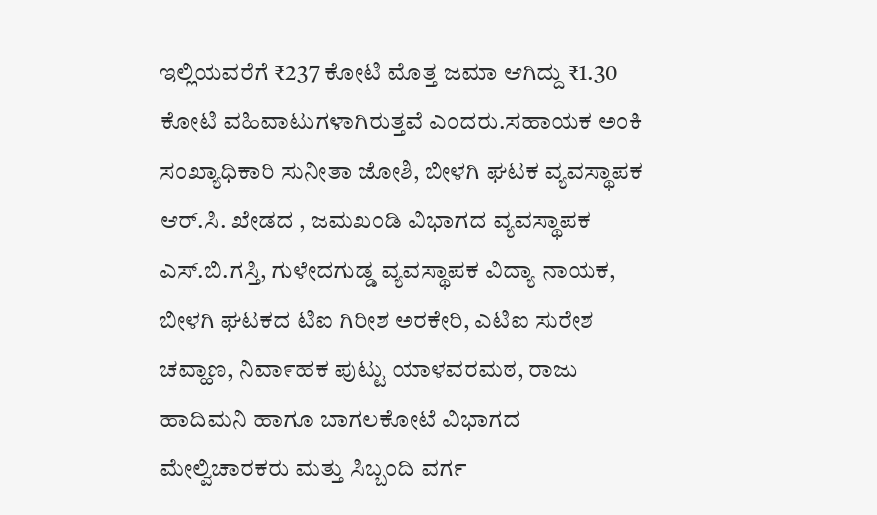ಇಲ್ಲಿಯವರೆಗೆ ₹237 ಕೋಟಿ ಮೊತ್ತ ಜಮಾ ಆಗಿದ್ದು ₹1.30 ಕೋಟಿ ವಹಿವಾಟುಗಳಾಗಿರುತ್ತವೆ ಎಂದರು.ಸಹಾಯಕ ಅಂಕಿ ಸಂಖ್ಯಾಧಿಕಾರಿ ಸುನೀತಾ ಜೋಶಿ, ಬೀಳಗಿ ಘಟಕ ವ್ಯವಸ್ಥಾಪಕ ಆರ್.ಸಿ. ಖೇಡದ , ಜಮಖಂಡಿ ವಿಭಾಗದ ವ್ಯವಸ್ಥಾಪಕ ಎಸ್.ಬಿ.ಗಸ್ತಿ, ಗುಳೇದಗುಡ್ಡ ವ್ಯವಸ್ಥಾಪಕ ವಿದ್ಯಾ ನಾಯಕ, ಬೀಳಗಿ ಘಟಕದ ಟಿಐ ಗಿರೀಶ ಅರಕೇರಿ, ಎಟಿಐ ಸುರೇಶ ಚವ್ಹಾಣ, ನಿವಾ೯ಹಕ ಪುಟ್ಟು ಯಾಳವರಮಠ, ರಾಜು ಹಾದಿಮನಿ ಹಾಗೂ ಬಾಗಲಕೋಟೆ ವಿಭಾಗದ ಮೇಲ್ವಿಚಾರಕರು ಮತ್ತು ಸಿಬ್ಬಂದಿ ವರ್ಗ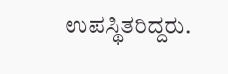ಉಪಸ್ಥಿತರಿದ್ದರು.